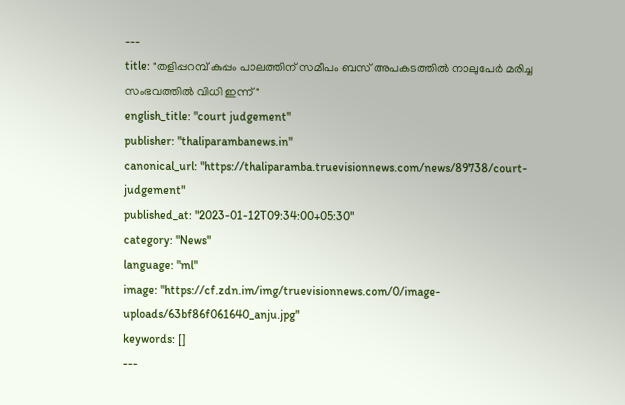---
title: "തളിപ്പറമ്പ് കുപ്പം പാലത്തിന് സമീപം ബസ് അപകടത്തിൽ നാലുപേർ മരിച്ച സംഭവത്തിൽ വിധി ഇന്ന്"
english_title: "court judgement"
publisher: "thaliparambanews.in"
canonical_url: "https://thaliparamba.truevisionnews.com/news/89738/court-judgement"
published_at: "2023-01-12T09:34:00+05:30"
category: "News"
language: "ml"
image: "https://cf.zdn.im/img/truevisionnews.com/0/image-uploads/63bf86f061640_anju.jpg"
keywords: []
---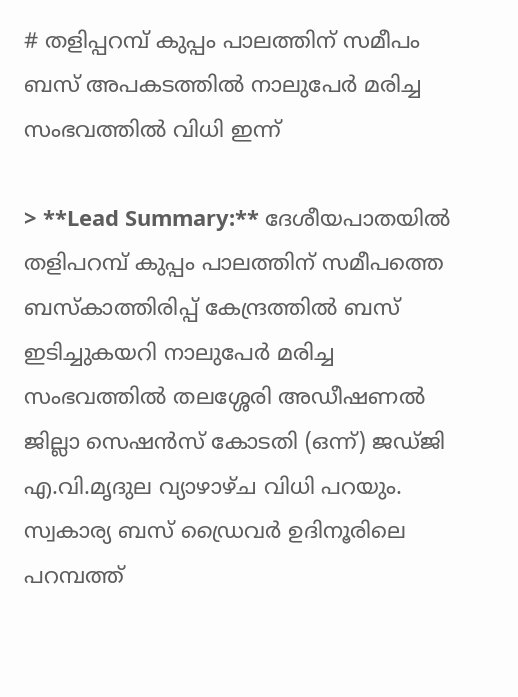# തളിപ്പറമ്പ് കുപ്പം പാലത്തിന് സമീപം ബസ് അപകടത്തിൽ നാലുപേർ മരിച്ച സംഭവത്തിൽ വിധി ഇന്ന്

> **Lead Summary:** ദേശീയപാതയിൽ തളിപറമ്പ് കുപ്പം പാലത്തിന് സമീപത്തെ ബസ്‌കാത്തിരിപ്പ് കേന്ദ്രത്തിൽ ബസ് ഇടിച്ചുകയറി നാലുപേർ മരിച്ച സംഭവത്തിൽ തലശ്ശേരി അഡീഷണൽ ജില്ലാ സെഷൻസ് കോടതി (ഒന്ന്) ജഡ്ജി എ.വി.മൃദുല വ്യാഴാഴ്ച വിധി പറയും. സ്വകാര്യ ബസ് ഡ്രൈവർ ഉദിനൂരിലെ പറമ്പത്ത്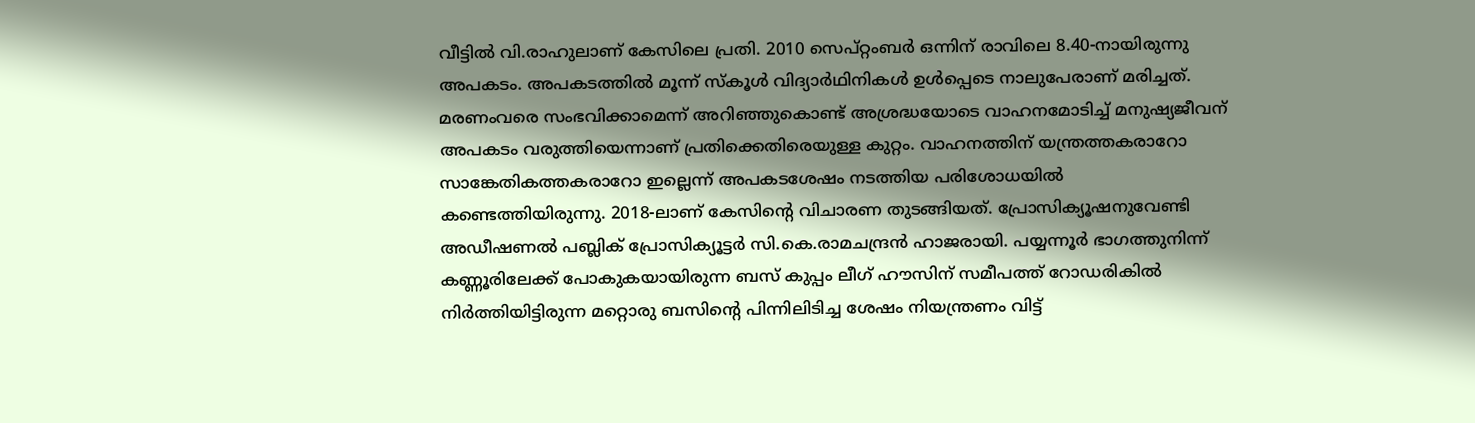വീട്ടിൽ വി.രാഹുലാണ് കേസിലെ പ്രതി. 2010 സെപ്റ്റംബർ ഒന്നിന് രാവിലെ 8.40-നായിരുന്നു അപകടം. അപകടത്തിൽ മൂന്ന് സ്കൂൾ വിദ്യാർഥിനികൾ ഉൾപ്പെടെ നാലുപേരാണ് മരിച്ചത്. മരണംവരെ സംഭവിക്കാമെന്ന് അറിഞ്ഞുകൊണ്ട് അശ്രദ്ധയോടെ വാഹനമോടിച്ച് മനുഷ്യജീവന് അപകടം വരുത്തിയെന്നാണ് പ്രതിക്കെതിരെയുള്ള കുറ്റം. വാഹനത്തിന് യന്ത്രത്തകരാറോ സാങ്കേതികത്തകരാറോ ഇല്ലെന്ന് അപകടശേഷം നടത്തിയ പരിശോധയിൽ കണ്ടെത്തിയിരുന്നു. 2018-ലാണ് കേസിന്റെ വിചാരണ തുടങ്ങിയത്. പ്രോസിക്യൂഷനുവേണ്ടി അഡീഷണൽ പബ്ലിക് പ്രോസിക്യൂട്ടർ സി.കെ.രാമചന്ദ്രൻ ഹാജരായി. പയ്യന്നൂർ ഭാഗത്തുനിന്ന് കണ്ണൂരിലേക്ക് പോകുകയായിരുന്ന ബസ് കുപ്പം ലീഗ് ഹൗസിന് സമീപത്ത് റോഡരികിൽ നിർത്തിയിട്ടിരുന്ന മറ്റൊരു ബസിന്റെ പിന്നിലിടിച്ച ശേഷം നിയന്ത്രണം വിട്ട്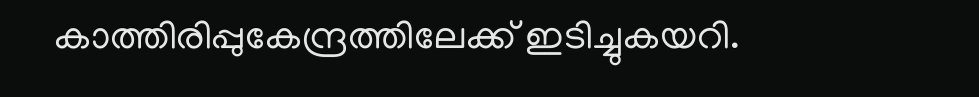കാത്തിരിപ്പുകേന്ദ്രത്തിലേക്ക്‌ ഇടിച്ചുകയറി.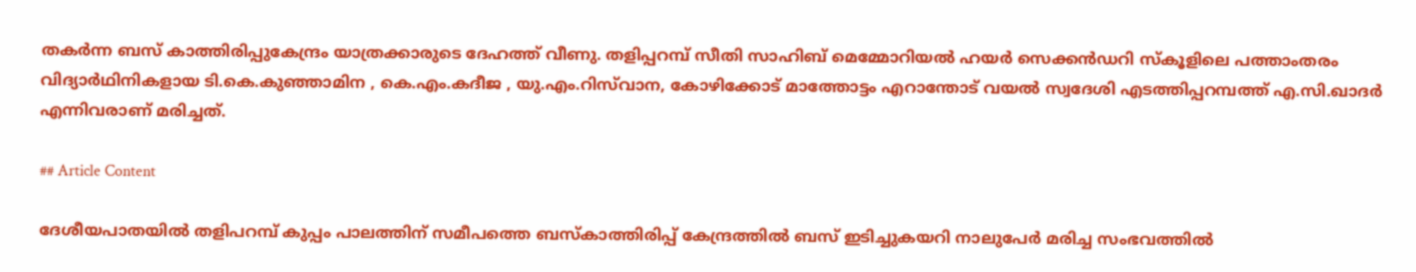തകർന്ന ബസ് കാത്തിരിപ്പുകേന്ദ്രം യാത്രക്കാരുടെ ദേഹത്ത് വീണു. തളിപ്പറമ്പ് സീതി സാഹിബ് മെമ്മോറിയൽ ഹയർ സെക്കൻഡറി സ്കൂളിലെ പത്താംതരം വിദ്യാർഥിനികളായ ടി.കെ.കുഞ്ഞാമിന , കെ.എം.കദീജ , യു.എം.റിസ്‌വാന, കോഴിക്കോട് മാത്തോട്ടം എറാന്തോട് വയൽ സ്വദേശി എടത്തിപ്പറമ്പത്ത് എ.സി.ഖാദർ എന്നിവരാണ് മരിച്ചത്.

## Article Content

ദേശീയപാതയിൽ തളിപറമ്പ് കുപ്പം പാലത്തിന് സമീപത്തെ ബസ്‌കാത്തിരിപ്പ് കേന്ദ്രത്തിൽ ബസ് ഇടിച്ചുകയറി നാലുപേർ മരിച്ച സംഭവത്തിൽ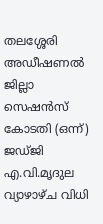തലശ്ശേരി അഡീഷണൽ ജില്ലാ സെഷൻസ് കോടതി (ഒന്ന്) ജഡ്ജി എ.വി.മൃദുല വ്യാഴാഴ്ച വിധി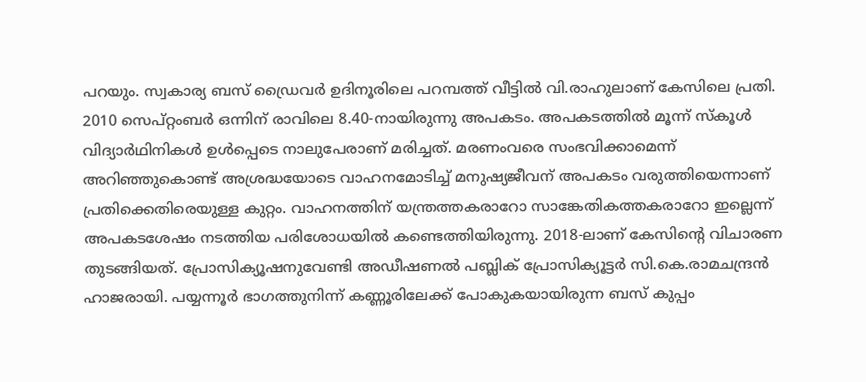പറയും. സ്വകാര്യ ബസ് ഡ്രൈവർ ഉദിനൂരിലെ പറമ്പത്ത് വീട്ടിൽ വി.രാഹുലാണ് കേസിലെ പ്രതി. 2010 സെപ്റ്റംബർ ഒന്നിന് രാവിലെ 8.40-നായിരുന്നു അപകടം. അപകടത്തിൽ മൂന്ന് സ്കൂൾ വിദ്യാർഥിനികൾ ഉൾപ്പെടെ നാലുപേരാണ് മരിച്ചത്. മരണംവരെ സംഭവിക്കാമെന്ന് അറിഞ്ഞുകൊണ്ട് അശ്രദ്ധയോടെ വാഹനമോടിച്ച് മനുഷ്യജീവന് അപകടം വരുത്തിയെന്നാണ് പ്രതിക്കെതിരെയുള്ള കുറ്റം. വാഹനത്തിന് യന്ത്രത്തകരാറോ സാങ്കേതികത്തകരാറോ ഇല്ലെന്ന് അപകടശേഷം നടത്തിയ പരിശോധയിൽ കണ്ടെത്തിയിരുന്നു. 2018-ലാണ് കേസിന്റെ വിചാരണ തുടങ്ങിയത്. പ്രോസിക്യൂഷനുവേണ്ടി അഡീഷണൽ പബ്ലിക് പ്രോസിക്യൂട്ടർ സി.കെ.രാമചന്ദ്രൻ ഹാജരായി. പയ്യന്നൂർ ഭാഗത്തുനിന്ന് കണ്ണൂരിലേക്ക് പോകുകയായിരുന്ന ബസ് കുപ്പം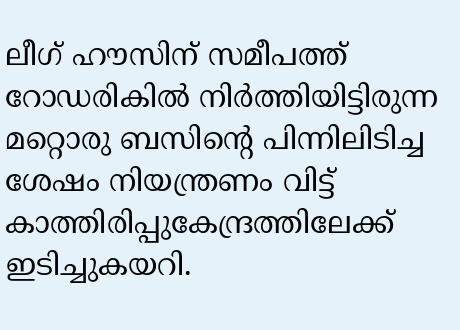ലീഗ് ഹൗസിന് സമീപത്ത് റോഡരികിൽ നിർത്തിയിട്ടിരുന്ന മറ്റൊരു ബസിന്റെ പിന്നിലിടിച്ച ശേഷം നിയന്ത്രണം വിട്ട് കാത്തിരിപ്പുകേന്ദ്രത്തിലേക്ക്‌ ഇടിച്ചുകയറി.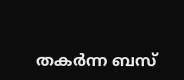തകർന്ന ബസ്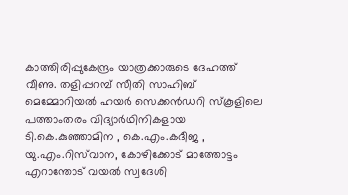കാത്തിരിപ്പുകേന്ദ്രം യാത്രക്കാരുടെ ദേഹത്ത് വീണു. തളിപ്പറമ്പ് സീതി സാഹിബ് മെമ്മോറിയൽ ഹയർ സെക്കൻഡറി സ്കൂളിലെ പത്താംതരം വിദ്യാർഥിനികളായ ടി.കെ.കുഞ്ഞാമിന , കെ.എം.കദീജ , യു.എം.റിസ്‌വാന, കോഴിക്കോട് മാത്തോട്ടം എറാന്തോട് വയൽ സ്വദേശി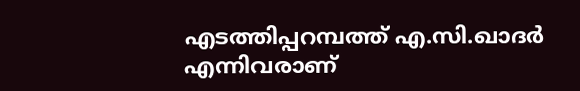എടത്തിപ്പറമ്പത്ത് എ.സി.ഖാദർ എന്നിവരാണ്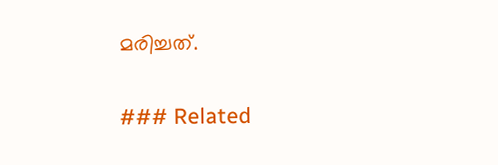മരിച്ചത്.

### Related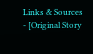Links & Sources
- [Original Story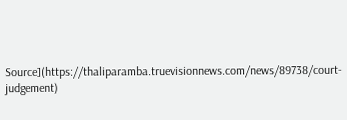Source](https://thaliparamba.truevisionnews.com/news/89738/court-judgement)